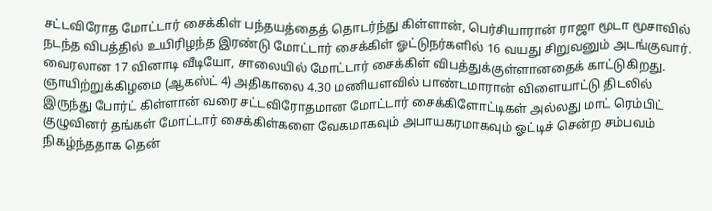சட்டவிரோத மோட்டார் சைக்கிள் பந்தயத்தைத் தொடர்ந்து கிள்ளான், பெர்சியாரான் ராஜா மூடா மூசாவில் நடந்த விபத்தில் உயிரிழந்த இரண்டு மோட்டார் சைக்கிள் ஓட்டுநர்களில் 16 வயது சிறுவனும் அடங்குவார். வைரலான 17 வினாடி வீடியோ, சாலையில் மோட்டார் சைக்கிள் விபத்துக்குள்ளானதைக் காட்டுகிறது.
ஞாயிற்றுக்கிழமை (ஆகஸ்ட் 4) அதிகாலை 4.30 மணியளவில் பாண்டமாரான் விளையாட்டு திடலில் இருந்து போர்ட் கிள்ளான் வரை சட்டவிரோதமான மோட்டார் சைக்கிளோட்டிகள் அல்லது மாட் ரெம்பிட் குழுவினர் தங்கள் மோட்டார் சைக்கிள்களை வேகமாகவும் அபாயகரமாகவும் ஓட்டிச் சென்ற சம்பவம் நிகழ்ந்ததாக தென்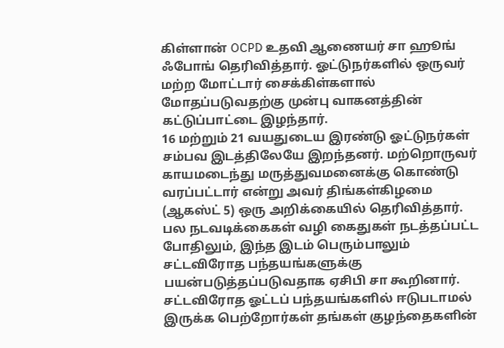கிள்ளான் OCPD உதவி ஆணையர் சா ஹூங் ஃபோங் தெரிவித்தார். ஓட்டுநர்களில் ஒருவர் மற்ற மோட்டார் சைக்கிள்களால் மோதப்படுவதற்கு முன்பு வாகனத்தின் கட்டுப்பாட்டை இழந்தார்.
16 மற்றும் 21 வயதுடைய இரண்டு ஓட்டுநர்கள் சம்பவ இடத்திலேயே இறந்தனர். மற்றொருவர் காயமடைந்து மருத்துவமனைக்கு கொண்டு வரப்பட்டார் என்று அவர் திங்கள்கிழமை (ஆகஸ்ட் 5) ஒரு அறிக்கையில் தெரிவித்தார். பல நடவடிக்கைகள் வழி கைதுகள் நடத்தப்பட்ட போதிலும், இந்த இடம் பெரும்பாலும் சட்டவிரோத பந்தயங்களுக்கு பயன்படுத்தப்படுவதாக ஏசிபி சா கூறினார்.
சட்டவிரோத ஓட்டப் பந்தயங்களில் ஈடுபடாமல் இருக்க பெற்றோர்கள் தங்கள் குழந்தைகளின்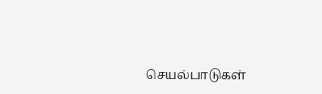செயல்பாடுகள்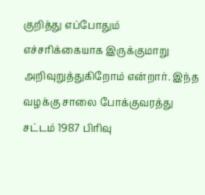குறித்து எப்போதும் எச்சரிக்கையாக இருக்குமாறு அறிவுறுத்துகிறோம் என்றார். இந்த வழக்கு சாலை போக்குவரத்து சட்டம் 1987 பிரிவு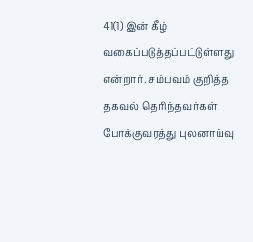41(1) இன் கீழ் வகைப்படுத்தப்பட்டுள்ளது என்றார். சம்பவம் குறித்த தகவல் தெரிந்தவர்கள் போக்குவரத்து புலனாய்வு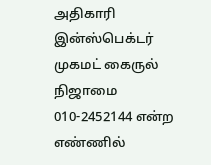அதிகாரி இன்ஸ்பெக்டர் முகமட் கைருல் நிஜாமை 010-2452144 என்ற எண்ணில்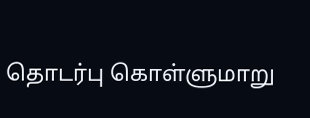தொடர்பு கொள்ளுமாறு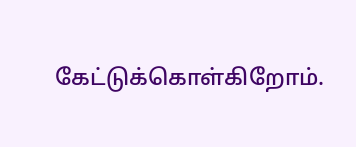கேட்டுக்கொள்கிறோம்.